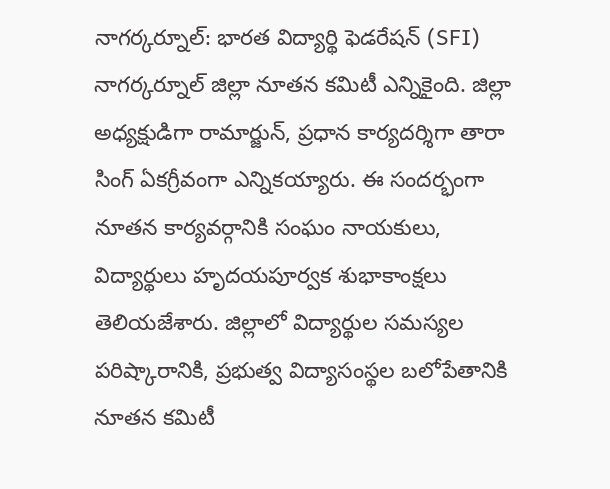నాగర్కర్నూల్: భారత విద్యార్థి ఫెడరేషన్ (SFI) నాగర్కర్నూల్ జిల్లా నూతన కమిటీ ఎన్నికైంది. జిల్లా అధ్యక్షుడిగా రామార్జున్, ప్రధాన కార్యదర్శిగా తారా సింగ్ ఏకగ్రీవంగా ఎన్నికయ్యారు. ఈ సందర్భంగా నూతన కార్యవర్గానికి సంఘం నాయకులు, విద్యార్థులు హృదయపూర్వక శుభాకాంక్షలు తెలియజేశారు. జిల్లాలో విద్యార్థుల సమస్యల పరిష్కారానికి, ప్రభుత్వ విద్యాసంస్థల బలోపేతానికి నూతన కమిటీ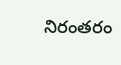నిరంతరం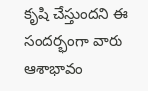కృషి చేస్తుందని ఈ సందర్భంగా వారు ఆశాభావం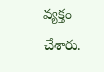వ్యక్తం చేశారు.